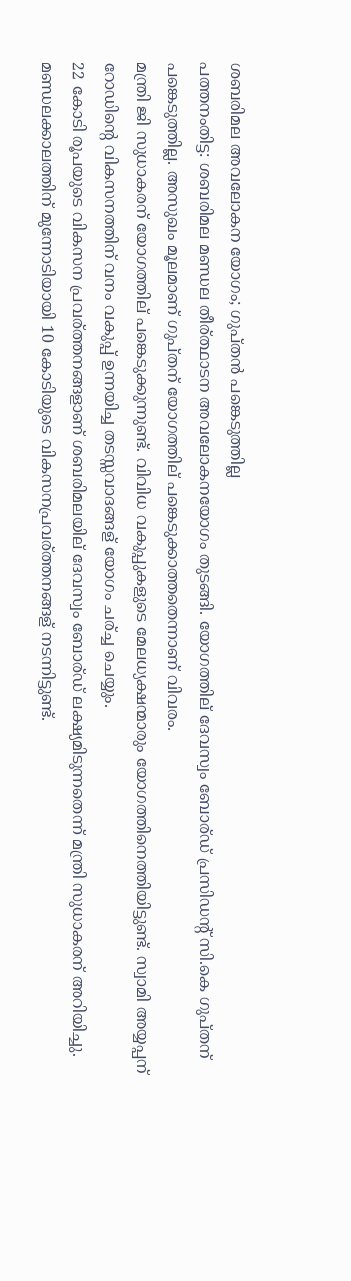ശബരിമല അവലോകന യോഗം; ഗുപ്‌തന്‍ പങ്കെടുത്തില്ല
പത്തനംതിട്ട: ശബരിമല മണ്ഡല തീര്ത്ഥാടന അവലോകനയോഗം തുടങ്ങി. യോഗത്തില് ദേവസ്വം ബോര്ഡ് പ്രസിഡന്റ് സി.കെ ഗുപ്തന് പങ്കെടുത്തില്ല. അസുഖം മൂലമാണ് ഗുപ്തന് യോഗത്തില് പങ്കെടുക്കാത്തതെന്നാണ് വിവരം.
മന്ത്രി ജി സുധാകരന് യോഗത്തില് പങ്കെടുക്കുന്നുണ്ട്. വിവിധ വകുപ്പുകളുടെ മേലധ്യക്ഷന്മാരും യോഗത്തിനെത്തിയിട്ടുണ്ട്. സ്വാമി അയ്യപ്പന് റോഡിന്റെ വികസനത്തിന് വനം വകുപ്പ് ഉന്നയിച്ച തടസ്സവാദങ്ങള് യോഗം ചര്ച്ച ചെയ്യും.
22 കോടി രൂപയുടെ വികസന പ്രവര്ത്തനങ്ങളാണ് ശബരിമലയില് ദേവസ്വം ബോര്ഡ് ലക്ഷ്യമിടുന്നതെന്ന് മന്ത്രി സുധാകരന് അറിയിച്ചു. മണ്ഡലക്കാലത്തിന് മുന്നോടിയായി 10 കോടിയുടെ വികസനപ്രവര്ത്തനങ്ങള് നടന്നിട്ടുണ്ട്.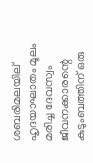ശബരിമലയില് ഹൃദയാഘാതം മൂലം മരിച്ച ദേവസ്വം ജീവനക്കാരന്റെ കുടുംബത്തിന് ഒരു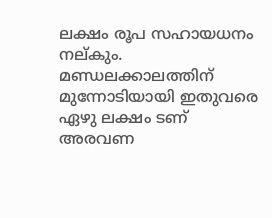ലക്ഷം രൂപ സഹായധനം നല്കും.
മണ്ഡലക്കാലത്തിന് മുന്നോടിയായി ഇതുവരെ ഏഴു ലക്ഷം ടണ് അരവണ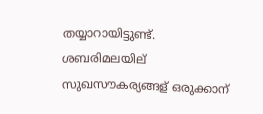തയ്യാറായിട്ടുണ്ട്. ശബരിമലയില് സുഖസൗകര്യങ്ങള് ഒരുക്കാന്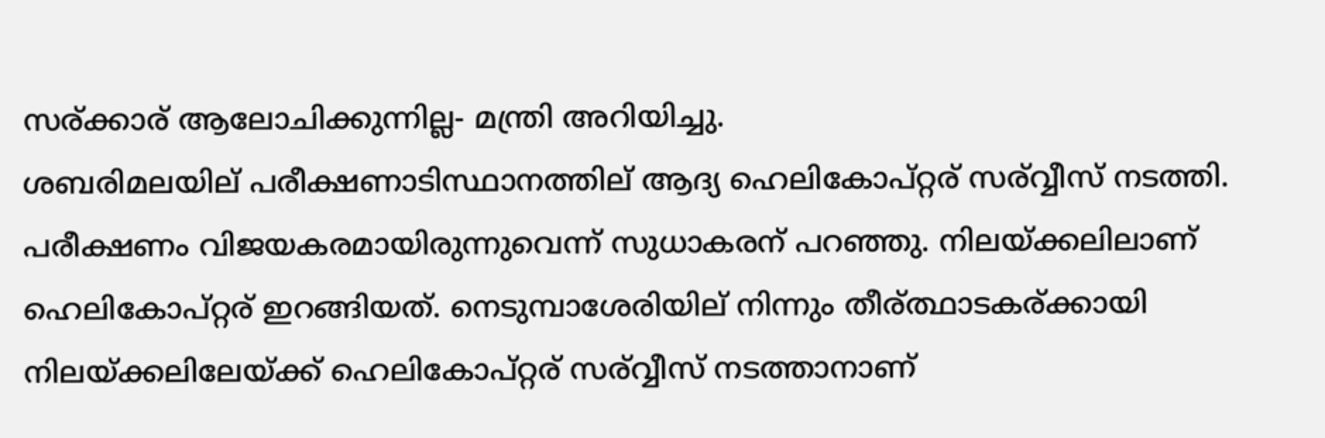സര്ക്കാര് ആലോചിക്കുന്നില്ല- മന്ത്രി അറിയിച്ചു.
ശബരിമലയില് പരീക്ഷണാടിസ്ഥാനത്തില് ആദ്യ ഹെലികോപ്റ്റര് സര്വ്വീസ് നടത്തി. പരീക്ഷണം വിജയകരമായിരുന്നുവെന്ന് സുധാകരന് പറഞ്ഞു. നിലയ്ക്കലിലാണ് ഹെലികോപ്റ്റര് ഇറങ്ങിയത്. നെടുമ്പാശേരിയില് നിന്നും തീര്ത്ഥാടകര്ക്കായി നിലയ്ക്കലിലേയ്ക്ക് ഹെലികോപ്റ്റര് സര്വ്വീസ് നടത്താനാണ്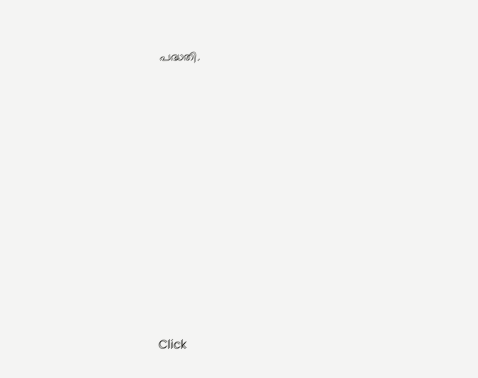പദ്ധതി.












Click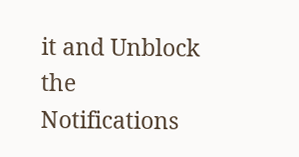it and Unblock the Notifications